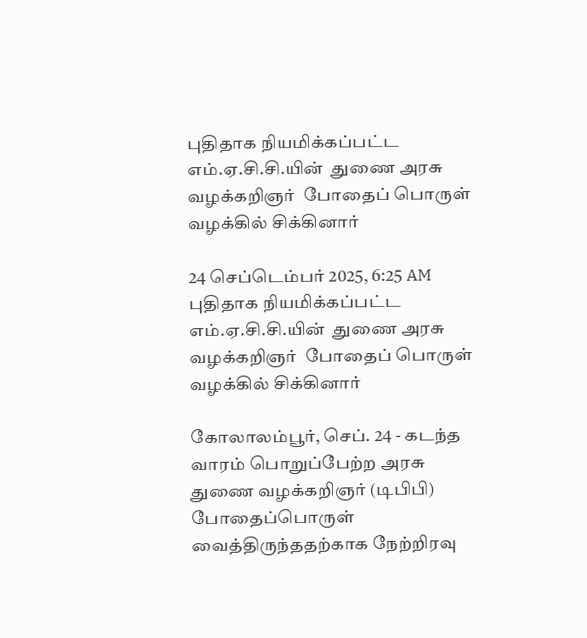புதிதாக நியமிக்கப்பட்ட எம்.ஏ.சி.சி.யின்  துணை அரசு வழக்கறிஞர்  போதைப் பொருள் வழக்கில் சிக்கினார்

24 செப்டெம்பர் 2025, 6:25 AM
புதிதாக நியமிக்கப்பட்ட எம்.ஏ.சி.சி.யின்  துணை அரசு வழக்கறிஞர்  போதைப் பொருள் வழக்கில் சிக்கினார்

கோலாலம்பூர், செப். 24 - கடந்த வாரம் பொறுப்பேற்ற அரசு துணை வழக்கறிஞர் (டிபிபி) போதைப்பொருள் வைத்திருந்ததற்காக நேற்றிரவு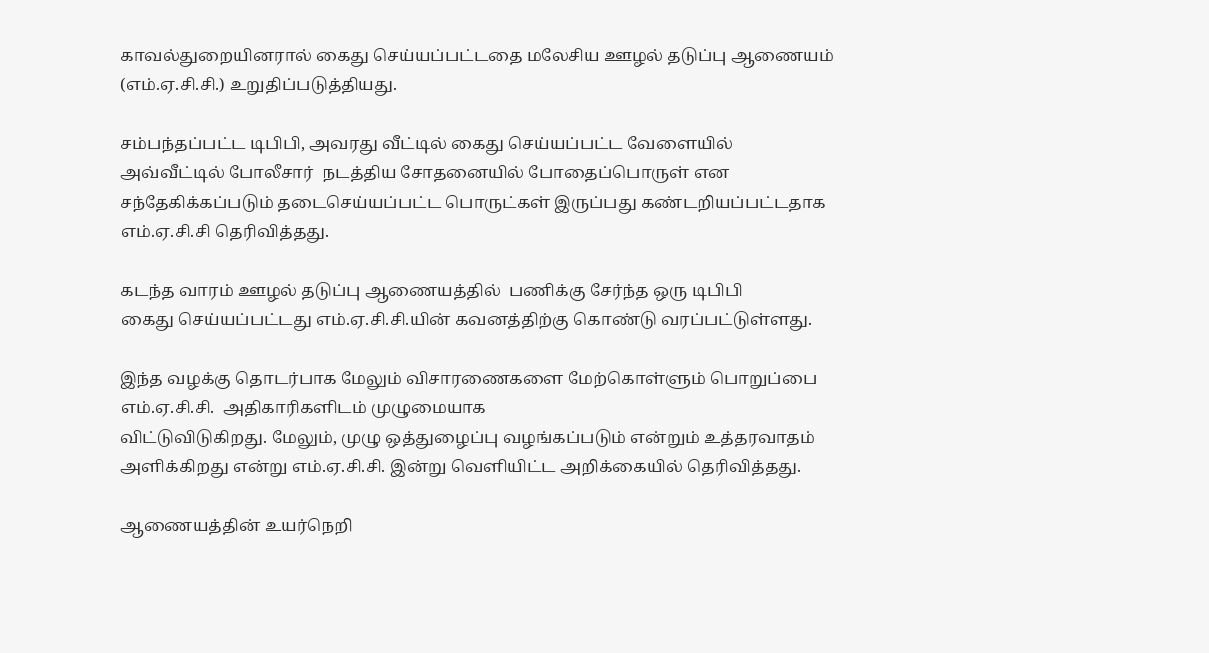காவல்துறையினரால் கைது செய்யப்பட்டதை மலேசிய ஊழல் தடுப்பு ஆணையம் (எம்.ஏ.சி.சி.) உறுதிப்படுத்தியது.

சம்பந்தப்பட்ட டிபிபி, அவரது வீட்டில் கைது செய்யப்பட்ட வேளையில்
அவ்வீட்டில் போலீசார்  நடத்திய சோதனையில் போதைப்பொருள் என சந்தேகிக்கப்படும் தடைசெய்யப்பட்ட பொருட்கள் இருப்பது கண்டறியப்பட்டதாக எம்.ஏ.சி.சி தெரிவித்தது.

கடந்த வாரம் ஊழல் தடுப்பு ஆணையத்தில்  பணிக்கு சேர்ந்த ஒரு டிபிபி
கைது செய்யப்பட்டது எம்.ஏ.சி.சி.யின் கவனத்திற்கு கொண்டு வரப்பட்டுள்ளது.

இந்த வழக்கு தொடர்பாக மேலும் விசாரணைகளை மேற்கொள்ளும் பொறுப்பை எம்.ஏ.சி.சி.  அதிகாரிகளிடம் முழுமையாக
விட்டுவிடுகிறது. மேலும், முழு ஒத்துழைப்பு வழங்கப்படும் என்றும் உத்தரவாதம் அளிக்கிறது என்று எம்.ஏ.சி.சி. இன்று வெளியிட்ட அறிக்கையில் தெரிவித்தது.

ஆணையத்தின் உயர்நெறி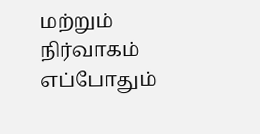மற்றும் நிர்வாகம் எப்போதும்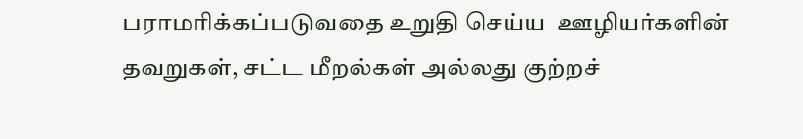பராமரிக்கப்படுவதை உறுதி செய்ய  ஊழியர்களின் தவறுகள், சட்ட மீறல்கள் அல்லது குற்றச்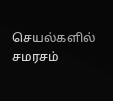செயல்களில் சமரசம்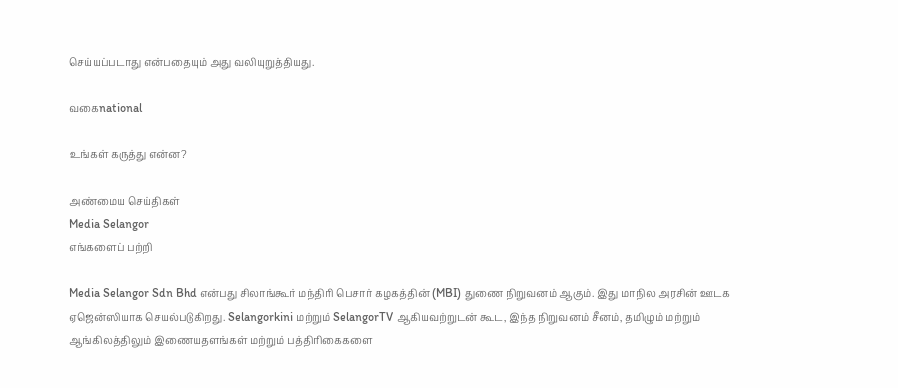செய்யப்படாது என்பதையும் அது வலியுறுத்தியது.

வகைnational

உங்கள் கருத்து என்ன?

அண்மைய செய்திகள்
Media Selangor
எங்களைப் பற்றி

Media Selangor Sdn Bhd என்பது சிலாங்கூர் மந்திரி பெசார் கழகத்தின் (MBI) துணை நிறுவனம் ஆகும். இது மாநில அரசின் ஊடக ஏஜென்ஸியாக செயல்படுகிறது. Selangorkini மற்றும் SelangorTV ஆகியவற்றுடன் கூட, இந்த நிறுவனம் சீனம், தமிழும் மற்றும் ஆங்கிலத்திலும் இணையதளங்கள் மற்றும் பத்திரிகைகளை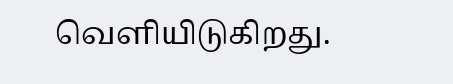வெளியிடுகிறது.